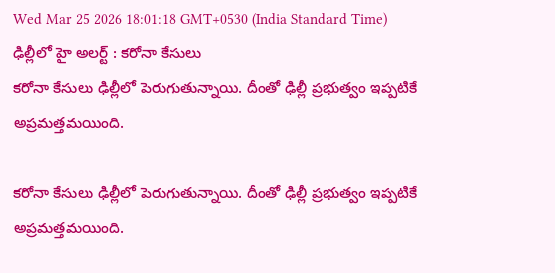Wed Mar 25 2026 18:01:18 GMT+0530 (India Standard Time)
ఢిల్లీలో హై అలర్ట్ : కరోనా కేసులు
కరోనా కేసులు ఢిల్లీలో పెరుగుతున్నాయి. దీంతో ఢిల్లీ ప్రభుత్వం ఇప్పటికే అప్రమత్తమయింది.

కరోనా కేసులు ఢిల్లీలో పెరుగుతున్నాయి. దీంతో ఢిల్లీ ప్రభుత్వం ఇప్పటికే అప్రమత్తమయింది.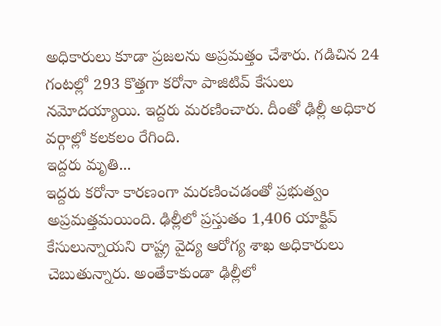అధికారులు కూడా ప్రజలను అప్రమత్తం చేశారు. గడిచిన 24 గంటల్లో 293 కొత్తగా కరోనా పాజిటివ్ కేసులు నమోదయ్యాయి. ఇద్దరు మరణించారు. దీంతో ఢిల్లీ అధికార వర్గాల్లో కలకలం రేగింది.
ఇద్దరు మృతి...
ఇద్దరు కరోనా కారణంగా మరణించడంతో ప్రభుత్వం అప్రమత్తమయింది. ఢిల్లీలో ప్రస్తుతం 1,406 యాక్టివ్ కేసులున్నాయని రాష్ట్ర వైద్య ఆరోగ్య శాఖ అధికారులు చెబుతున్నారు. అంతేకాకుండా ఢిల్లీలో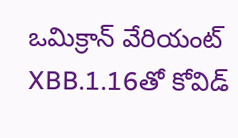ఒమిక్రాన్ వేరియంట్ XBB.1.16తో కోవిడ్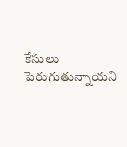కేసులు పెరుగుతున్నాయని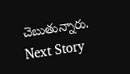చెబుతున్నారు.
Next Story